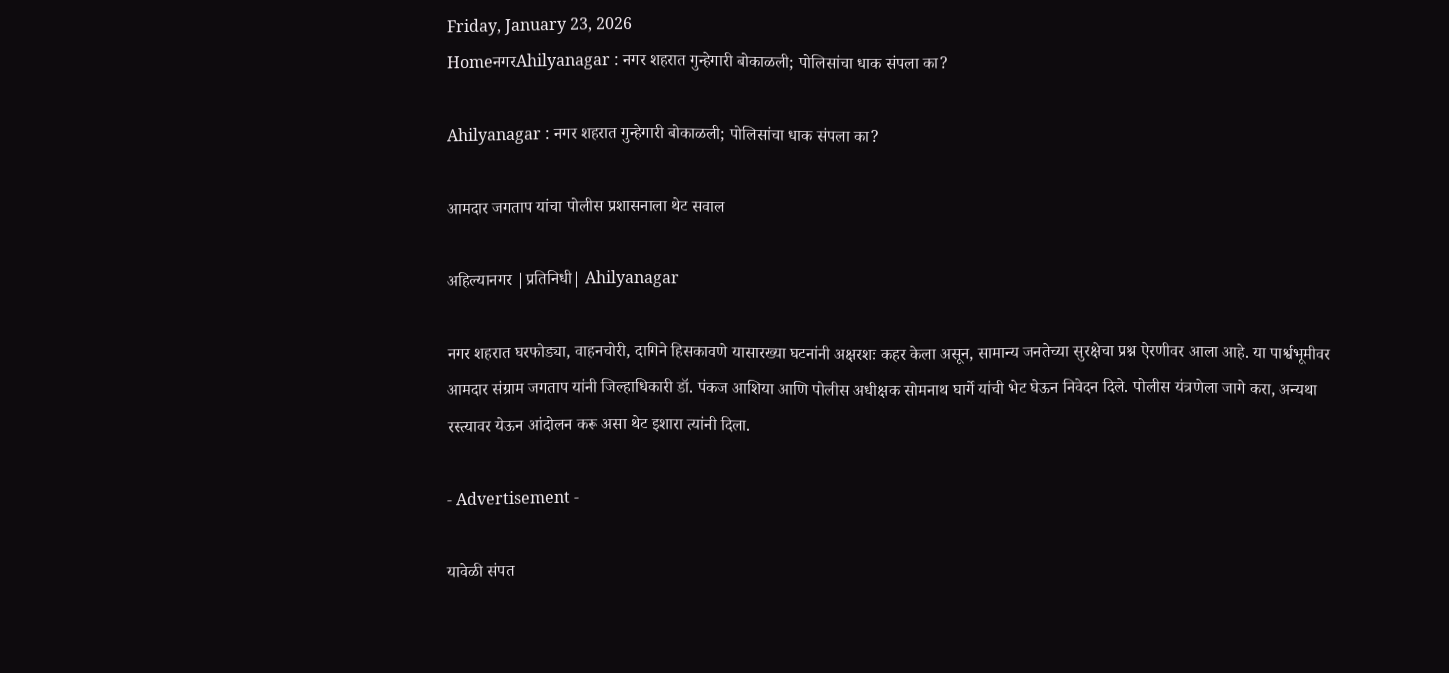Friday, January 23, 2026
HomeनगरAhilyanagar : नगर शहरात गुन्हेगारी बोकाळली; पोलिसांचा धाक संपला का?

Ahilyanagar : नगर शहरात गुन्हेगारी बोकाळली; पोलिसांचा धाक संपला का?

आमदार जगताप यांचा पोलीस प्रशासनाला थेट सवाल

अहिल्यानगर |प्रतिनिधी| Ahilyanagar

नगर शहरात घरफोड्या, वाहनचोरी, दागिने हिसकावणे यासारख्या घटनांनी अक्षरशः कहर केला असून, सामान्य जनतेच्या सुरक्षेचा प्रश्न ऐरणीवर आला आहे. या पार्श्वभूमीवर आमदार संग्राम जगताप यांनी जिल्हाधिकारी डॉ. पंकज आशिया आणि पोलीस अधीक्षक सोमनाथ घार्गे यांची भेट घेऊन निवेदन दिले. पोलीस यंत्रणेला जागे करा, अन्यथा रस्त्यावर येऊन आंदोलन करू असा थेट इशारा त्यांनी दिला.

- Advertisement -

यावेळी संपत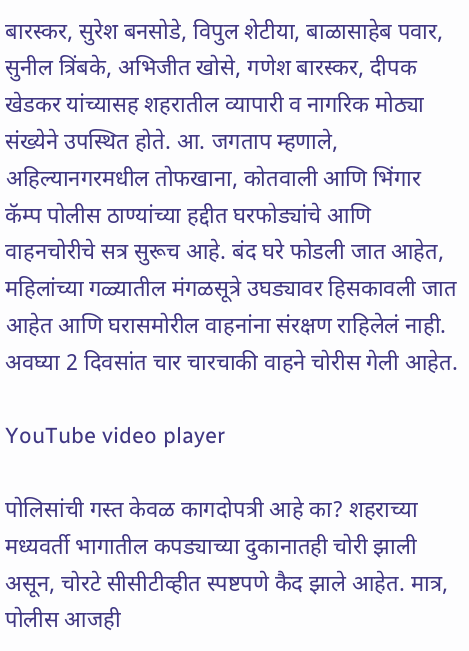बारस्कर, सुरेश बनसोडे, विपुल शेटीया, बाळासाहेब पवार, सुनील त्रिंबके, अभिजीत खोसे, गणेश बारस्कर, दीपक खेडकर यांच्यासह शहरातील व्यापारी व नागरिक मोठ्या संख्येने उपस्थित होते. आ. जगताप म्हणाले, अहिल्यानगरमधील तोफखाना, कोतवाली आणि भिंगार कॅम्प पोलीस ठाण्यांच्या हद्दीत घरफोड्यांचे आणि वाहनचोरीचे सत्र सुरूच आहे. बंद घरे फोडली जात आहेत, महिलांच्या गळ्यातील मंगळसूत्रे उघड्यावर हिसकावली जात आहेत आणि घरासमोरील वाहनांना संरक्षण राहिलेलं नाही. अवघ्या 2 दिवसांत चार चारचाकी वाहने चोरीस गेली आहेत.

YouTube video player

पोलिसांची गस्त केवळ कागदोपत्री आहे का? शहराच्या मध्यवर्ती भागातील कपड्याच्या दुकानातही चोरी झाली असून, चोरटे सीसीटीव्हीत स्पष्टपणे कैद झाले आहेत. मात्र, पोलीस आजही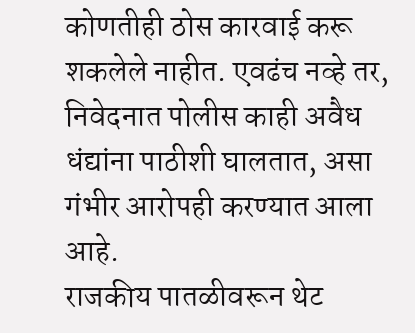कोणतीही ठोस कारवाई करू शकलेले नाहीत. एवढंच नव्हे तर, निवेदनात पोलीस काही अवैध धंद्यांना पाठीशी घालतात, असा गंभीर आरोपही करण्यात आला आहे.
राजकीय पातळीवरून थेट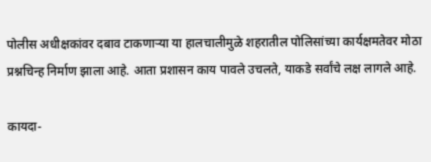पोलीस अधीक्षकांवर दबाव टाकणार्‍या या हालचालीमुळे शहरातील पोलिसांच्या कार्यक्षमतेवर मोठा प्रश्नचिन्ह निर्माण झाला आहे. आता प्रशासन काय पावले उचलते, याकडे सर्वांचे लक्ष लागले आहे.

कायदा-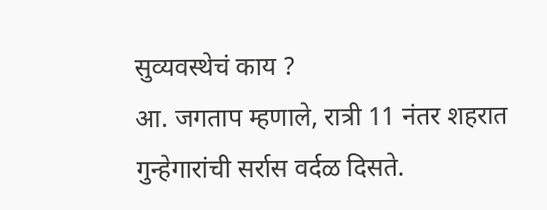सुव्यवस्थेचं काय ?
आ. जगताप म्हणाले, रात्री 11 नंतर शहरात गुन्हेगारांची सर्रास वर्दळ दिसते.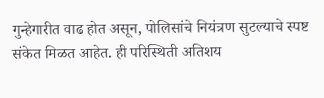गुन्हेगारीत वाढ होत असून, पोलिसांचे नियंत्रण सुटल्याचे स्पष्ट संकेत मिळत आहेत. ही परिस्थिती अतिशय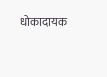धोकादायक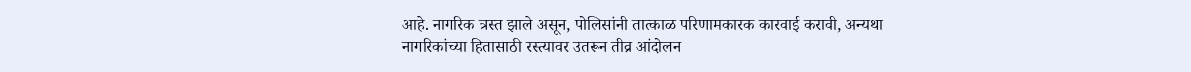आहे. नागरिक त्रस्त झाले असून, पोलिसांनी तात्काळ परिणामकारक कारवाई करावी, अन्यथा नागरिकांच्या हितासाठी रस्त्यावर उतरून तीव्र आंदोलन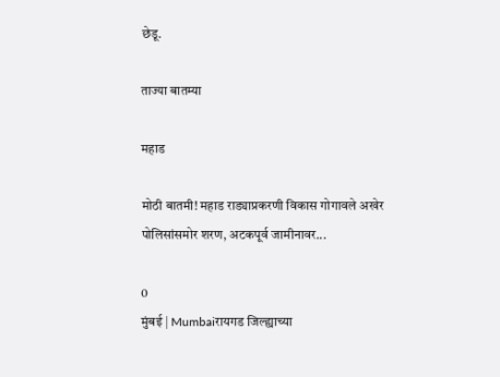छेडू.

ताज्या बातम्या

महाड

मोठी बातमी! महाड राड्याप्रकरणी विकास गोगावले अखेर पोलिसांसमोर शरण, अटकपूर्व जामीनावर...

0
मुंबई | Mumbaiरायगड जिल्ह्याच्या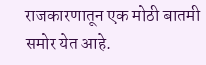राजकारणातून एक मोठी बातमी समोर येत आहे.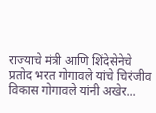राज्याचे मंत्री आणि शिंदेसेनेचे प्रतोद भरत गोगावले यांचे चिरंजीव विकास गोगावले यांनी अखेर...